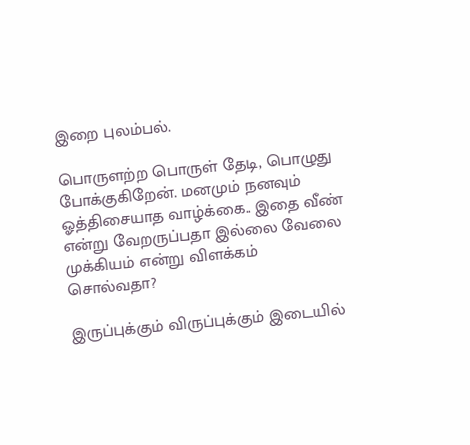இறை புலம்பல்.

பொருளற்ற பொருள் தேடி, பொழுது போக்குகிறேன். மனமும் நனவும் ஓத்திசையாத வாழ்க்கை.. இதை வீண் என்று வேறருப்பதா இல்லை வேலை முக்கியம் என்று விளக்கம் சொல்வதா?

இருப்புக்கும் விருப்புக்கும் இடையில்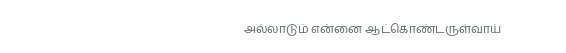அல்லாடும் என்னை ஆட்கொண்டருள்வாய்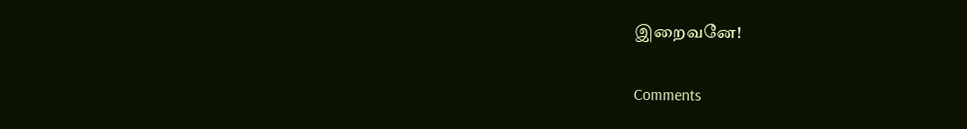இறைவனே!

Comments